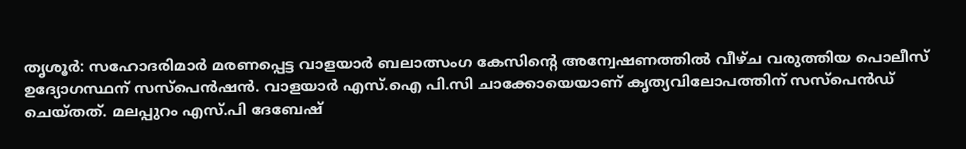തൃശൂർ: സഹോദരിമാർ മരണപ്പെട്ട വാളയാർ ബലാത്സംഗ കേസിന്റെ അന്വേഷണത്തിൽ വീഴ്ച വരുത്തിയ പൊലീസ് ഉദ്യോഗസ്ഥന് സസ്പെൻഷൻ. വാളയാർ എസ്.ഐ പി.സി ചാക്കോയെയാണ് കൃത്യവിലോപത്തിന് സസ്പെൻഡ് ചെയ്തത്. മലപ്പുറം എസ്.പി ദേബേഷ്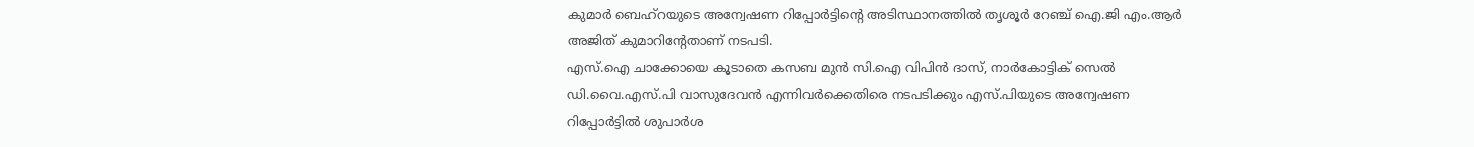കുമാർ ബെഹ്റയുടെ അന്വേഷണ റിപ്പോർട്ടിന്റെ അടിസ്ഥാനത്തിൽ തൃശൂർ റേഞ്ച് ഐ.ജി എം.ആർ അജിത് കുമാറിന്റേതാണ് നടപടി.
എസ്.ഐ ചാക്കോയെ കൂടാതെ കസബ മുൻ സി.ഐ വിപിൻ ദാസ്, നാർകോട്ടിക് സെൽ ഡി.വൈ.എസ്.പി വാസുദേവൻ എന്നിവർക്കെതിരെ നടപടിക്കും എസ്.പിയുടെ അന്വേഷണ റിപ്പോർട്ടിൽ ശുപാർശ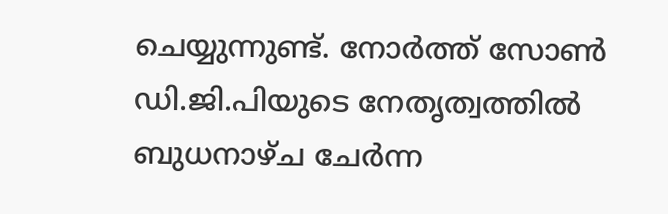ചെയ്യുന്നുണ്ട്. നോർത്ത് സോൺ ഡി.ജി.പിയുടെ നേതൃത്വത്തിൽ ബുധനാഴ്ച ചേർന്ന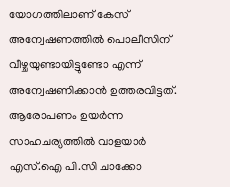യോഗത്തിലാണ് കേസ് അന്വേഷണത്തിൽ പൊലീസിന് വീഴ്ചയുണ്ടായിട്ടുണ്ടോ എന്ന് അന്വേഷണിക്കാൻ ഉത്തരവിട്ടത്.
ആരോപണം ഉയർന്ന സാഹചര്യത്തിൽ വാളയാർ എസ്.ഐ പി.സി ചാക്കോ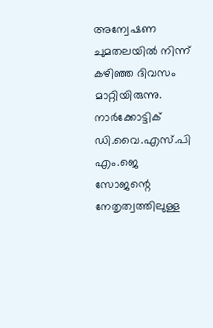അന്വേഷണ ചുമതലയിൽ നിന്ന് കഴിഞ്ഞ ദിവസം മാറ്റിയിരുന്നു. നാർക്കോട്ടിക് ഡി.വൈ.എസ്.പി എം.ജെ സോജന്റെ നേതൃത്വത്തിലുള്ള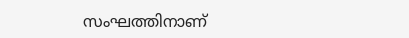സംഘത്തിനാണ്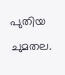പുതിയ ചുമതല.